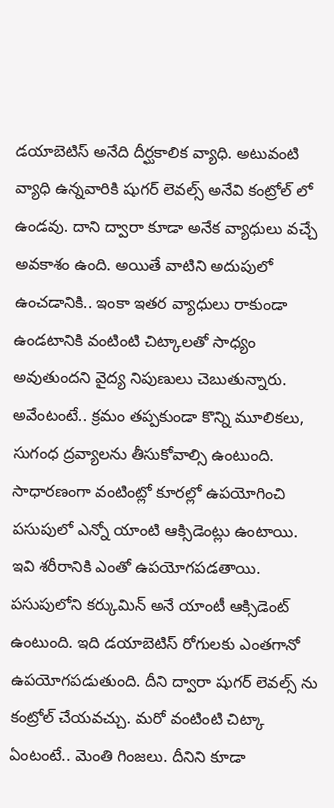డయాబెటిస్ అనేది దీర్ఘకాలిక వ్యాధి. అటువంటి వ్యాధి ఉన్నవారికి షుగర్ లెవల్స్ అనేవి కంట్రోల్ లో ఉండవు. దాని ద్వారా కూడా అనేక వ్యాధులు వచ్చే అవకాశం ఉంది. అయితే వాటిని అదుపులో ఉంచడానికి.. ఇంకా ఇతర వ్యాధులు రాకుండా ఉండటానికి వంటింటి చిట్కాలతో సాధ్యం అవుతుందని వైద్య నిపుణులు చెబుతున్నారు. అవేంటంటే.. క్రమం తప్పకుండా కొన్ని మూలికలు, సుగంధ ద్రవ్యాలను తీసుకోవాల్సి ఉంటుంది. సాధారణంగా వంటింట్లో కూరల్లో ఉపయోగించి పసుపులో ఎన్నో యాంటి ఆక్సిడెంట్లు ఉంటాయి.
ఇవి శరీరానికి ఎంతో ఉపయోగపడతాయి. పసుపులోని కర్కుమిన్ అనే యాంటీ ఆక్సిడెంట్ ఉంటుంది. ఇది డయాబెటిస్ రోగులకు ఎంతగానో ఉపయోగపడుతుంది. దీని ద్వారా షుగర్ లెవల్స్ ను కంట్రోల్ చేయవచ్చు. మరో వంటింటి చిట్కా ఏంటంటే.. మెంతి గింజలు. దీనిని కూడా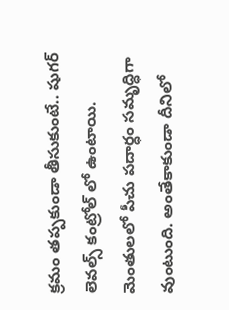క్రమం తప్పకుండా తీసుకుంటే.. షుగర్ లెవల్స్ కంట్రోల్ లో ఉంటాయి. మెంతులలో పీచు పదార్ధం సమృద్ధిగా వుంటుంది. అంతేకాకుండా దీనిలో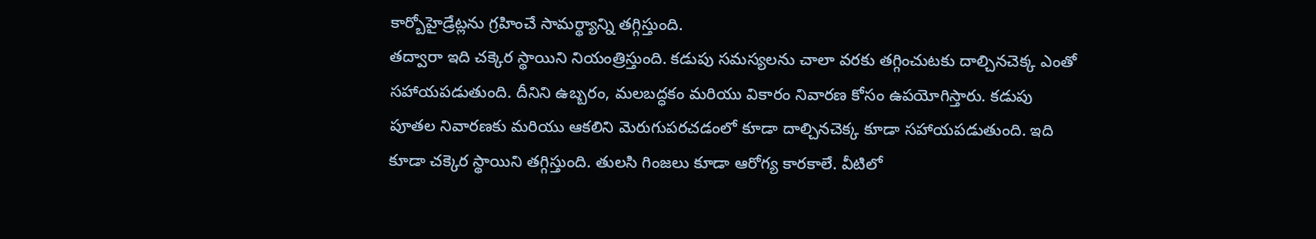కార్బోహైడ్రేట్లను గ్రహించే సామర్థ్యాన్ని తగ్గిస్తుంది.
తద్వారా ఇది చక్కెర స్థాయిని నియంత్రిస్తుంది. కడుపు సమస్యలను చాలా వరకు తగ్గించుటకు దాల్చినచెక్క ఎంతో సహాయపడుతుంది. దీనిని ఉబ్బరం, మలబద్ధకం మరియు వికారం నివారణ కోసం ఉపయోగిస్తారు. కడుపు పూతల నివారణకు మరియు ఆకలిని మెరుగుపరచడంలో కూడా దాల్చినచెక్క కూడా సహాయపడుతుంది. ఇది కూడా చక్కెర స్థాయిని తగ్గిస్తుంది. తులసి గింజలు కూడా ఆరోగ్య కారకాలే. వీటిలో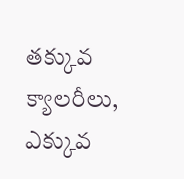తక్కువ క్యాలరీలు, ఎక్కువ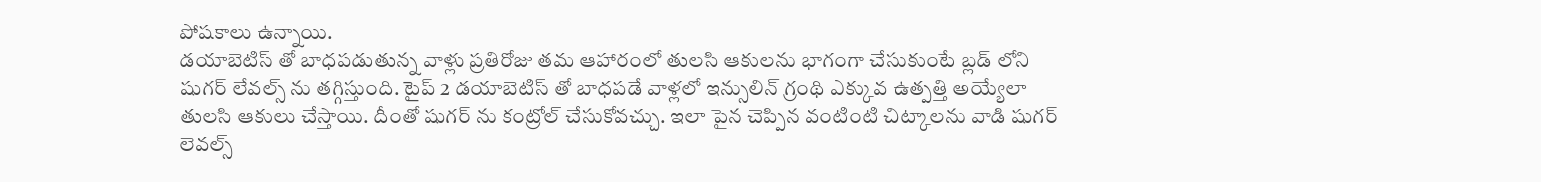పోషకాలు ఉన్నాయి.
డయాబెటిస్ తో బాధపడుతున్న వాళ్లు ప్రతిరోజు తమ ఆహారంలో తులసి ఆకులను భాగంగా చేసుకుంటే బ్లడ్ లోని షుగర్ లేవల్స్ ను తగ్గిస్తుంది. టైప్ 2 డయాబెటిస్ తో బాధపడే వాళ్లలో ఇన్సులిన్ గ్రంథి ఎక్కువ ఉత్పత్తి అయ్యేలా తులసి ఆకులు చేస్తాయి. దీంతో షుగర్ ను కంట్రోల్ చేసుకోవచ్చు. ఇలా పైన చెప్పిన వంటింటి చిట్కాలను వాడి షుగర్ లెవల్స్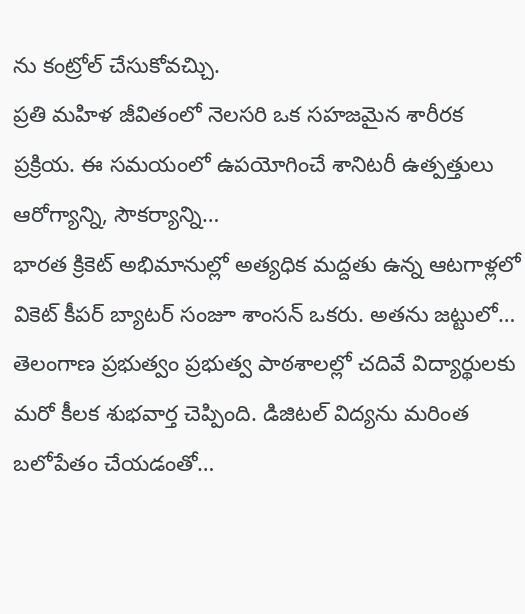ను కంట్రోల్ చేసుకోవచ్చిు.
ప్రతి మహిళ జీవితంలో నెలసరి ఒక సహజమైన శారీరక ప్రక్రియ. ఈ సమయంలో ఉపయోగించే శానిటరీ ఉత్పత్తులు ఆరోగ్యాన్ని, సౌకర్యాన్ని…
భారత క్రికెట్ అభిమానుల్లో అత్యధిక మద్దతు ఉన్న ఆటగాళ్లలో వికెట్ కీపర్ బ్యాటర్ సంజూ శాంసన్ ఒకరు. అతను జట్టులో…
తెలంగాణ ప్రభుత్వం ప్రభుత్వ పాఠశాలల్లో చదివే విద్యార్థులకు మరో కీలక శుభవార్త చెప్పింది. డిజిటల్ విద్యను మరింత బలోపేతం చేయడంతో…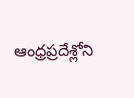ఆంధ్రప్రదేశ్లోని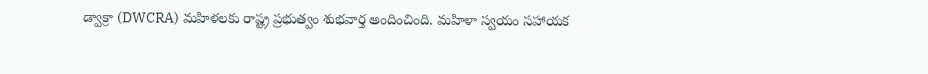డ్వాక్రా (DWCRA) మహిళలకు రాష్ట్ర ప్రభుత్వం శుభవార్త అందించింది. మహిళా స్వయం సహాయక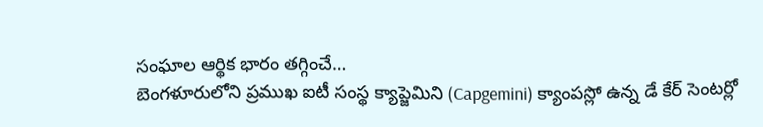సంఘాల ఆర్థిక భారం తగ్గించే…
బెంగళూరులోని ప్రముఖ ఐటీ సంస్థ క్యాప్జెమిని (Capgemini) క్యాంపస్లో ఉన్న డే కేర్ సెంటర్లో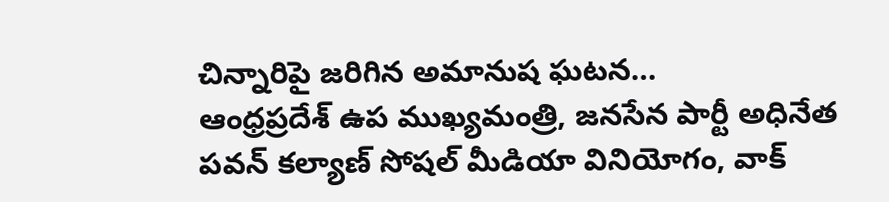చిన్నారిపై జరిగిన అమానుష ఘటన…
ఆంధ్రప్రదేశ్ ఉప ముఖ్యమంత్రి, జనసేన పార్టీ అధినేత పవన్ కల్యాణ్ సోషల్ మీడియా వినియోగం, వాక్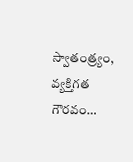స్వాతంత్ర్యం, వ్యక్తిగత గౌరవం…